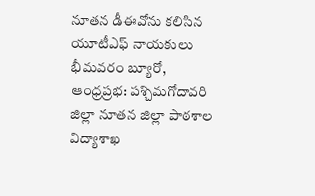నూతన డీఈవోను కలిసిన యూటీఎఫ్ నాయకులు
భీమవరం బ్యూరో, ఆంధ్రప్రభ: పశ్చిమగోదావరి జిల్లా నూతన జిల్లా పాఠశాల విద్యాశాఖ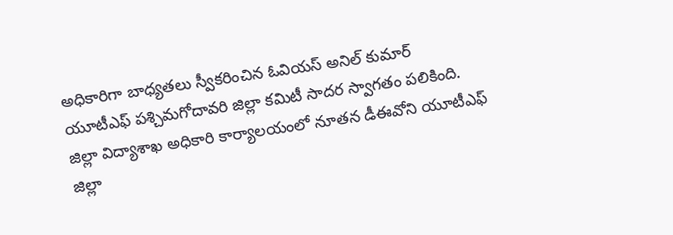అధికారిగా బాధ్యతలు స్వీకరించిన ఓవియస్ అనిల్ కుమార్ యూటీఎఫ్ పశ్చిమగోదావరి జిల్లా కమిటీ సాదర స్వాగతం పలికింది. జిల్లా విద్యాశాఖ అధికారి కార్యాలయంలో నూతన డీఈవోని యూటీఎఫ్ జిల్లా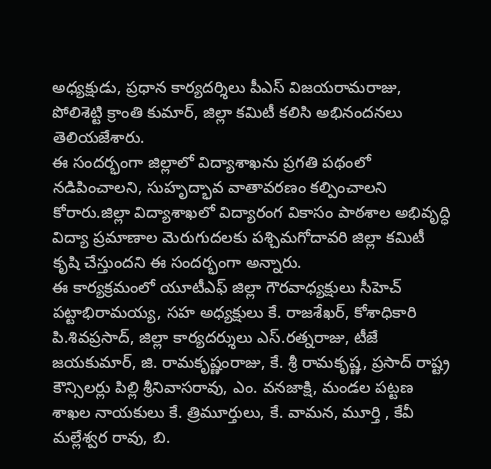అధ్యక్షుడు, ప్రధాన కార్యదర్శిలు పీఎస్ విజయరామరాజు, పోలిశెట్టి క్రాంతి కుమార్, జిల్లా కమిటీ కలిసి అభినందనలు తెలియజేశారు.
ఈ సందర్భంగా జిల్లాలో విద్యాశాఖను ప్రగతి పథంలో నడిపించాలని, సుహృద్భావ వాతావరణం కల్పించాలని కోరారు.జిల్లా విద్యాశాఖలో విద్యారంగ వికాసం పాఠశాల అభివృద్ధి విద్యా ప్రమాణాల మెరుగుదలకు పశ్చిమగోదావరి జిల్లా కమిటీ కృషి చేస్తుందని ఈ సందర్భంగా అన్నారు.
ఈ కార్యక్రమంలో యూటీఎఫ్ జిల్లా గౌరవాధ్యక్షులు సీహెచ్ పట్టాభిరామయ్య, సహ అధ్యక్షులు కే. రాజశేఖర్, కోశాధికారి పి.శివప్రసాద్, జిల్లా కార్యదర్శులు ఎస్.రత్నరాజు, టీజే జయకుమార్, జి. రామకృష్ణంరాజు, కే. శ్రీ రామకృష్ణ, ప్రసాద్ రాష్ట్ర కౌన్సిలర్లు పిల్లి శ్రీనివాసరావు, ఎం. వనజాక్షి, మండల పట్టణ శాఖల నాయకులు కే. త్రిమూర్తులు, కే. వామన, మూర్తి , కేవీ మల్లేశ్వర రావు, బి.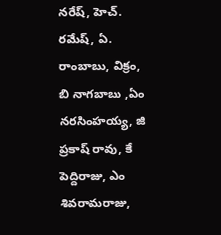నరేష్, హెచ్. రమేష్, ఏ. రాంబాబు, విక్రం, బి నాగబాబు ,ఏం నరసింహయ్య, జి ప్రకాష్ రావు, కే పెద్దిరాజు, ఎం శివరామరాజు,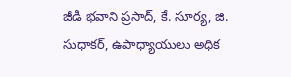జీడి భవాని ప్రసాద్, కే. సూర్య, జి. సుధాకర్, ఉపాధ్యాయులు అధిక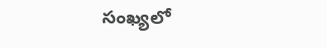సంఖ్యలో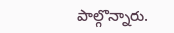పాల్గొన్నారు.